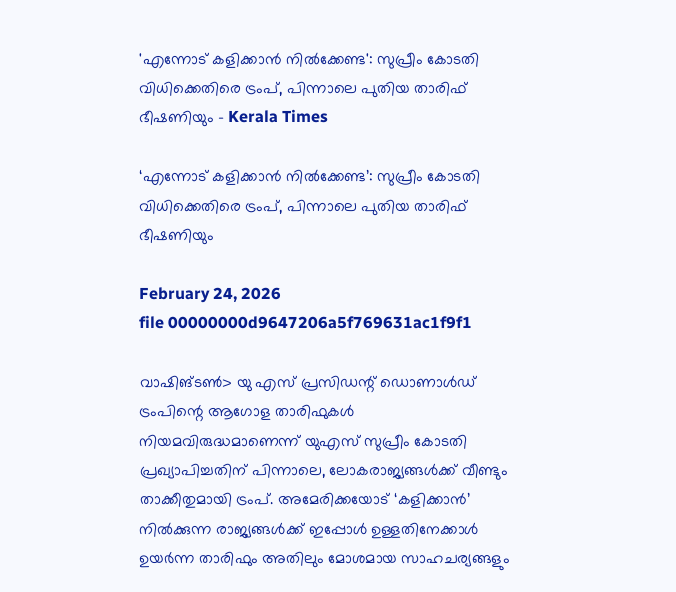'എന്നോട് കളിക്കാൻ നിൽക്കേണ്ട': സുപ്രീം കോടതി വിധിക്കെതിരെ ട്രംപ്, പിന്നാലെ പുതിയ താരിഫ് ഭീഷണിയും - Kerala Times

‘എന്നോട് കളിക്കാൻ നിൽക്കേണ്ട’: സുപ്രീം കോടതി വിധിക്കെതിരെ ട്രംപ്, പിന്നാലെ പുതിയ താരിഫ് ഭീഷണിയും

February 24, 2026
file 00000000d9647206a5f769631ac1f9f1

വാഷിങ്ടൺ> യു എസ് പ്രസിഡന്റ് ഡൊണാൾഡ് ട്രംപിന്റെ ആഗോള താരിഫുകൾ നിയമവിരുദ്ധമാണെന്ന് യുഎസ് സുപ്രീം കോടതി പ്രഖ്യാപിച്ചതിന് പിന്നാലെ, ലോകരാജ്യങ്ങൾക്ക് വീണ്ടും താക്കീതുമായി ട്രംപ്. അമേരിക്കയോട് ‘കളിക്കാൻ’ നിൽക്കുന്ന രാജ്യങ്ങൾക്ക് ഇപ്പോൾ ഉള്ളതിനേക്കാൾ ഉയർന്ന താരിഫും അതിലും മോശമായ സാഹചര്യങ്ങളും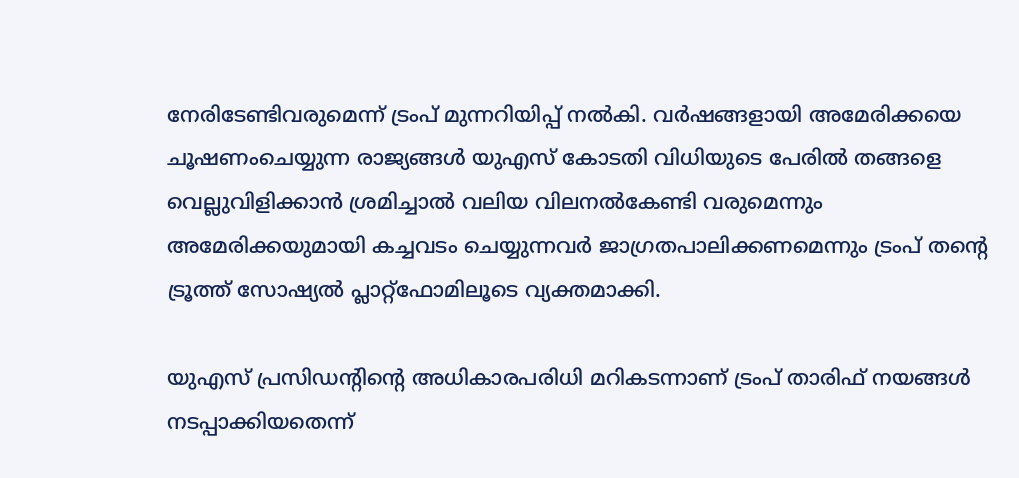നേരിടേണ്ടിവരുമെന്ന് ട്രംപ് മുന്നറിയിപ്പ് നൽകി. വർഷങ്ങളായി അമേരിക്കയെ ചൂഷണംചെയ്യുന്ന രാജ്യങ്ങൾ യുഎസ് കോടതി വിധിയുടെ പേരിൽ തങ്ങളെ വെല്ലുവിളിക്കാൻ ശ്രമിച്ചാൽ വലിയ വിലനൽകേണ്ടി വരുമെന്നും അമേരിക്കയുമായി കച്ചവടം ചെയ്യുന്നവർ ജാഗ്രതപാലിക്കണമെന്നും ട്രംപ് തന്റെ ട്രൂത്ത് സോഷ്യൽ പ്ലാറ്റ്‌ഫോമിലൂടെ വ്യക്തമാക്കി.

യുഎസ് പ്രസിഡന്റിന്റെ അധികാരപരിധി മറികടന്നാണ് ട്രംപ് താരിഫ് നയങ്ങൾ നടപ്പാക്കിയതെന്ന്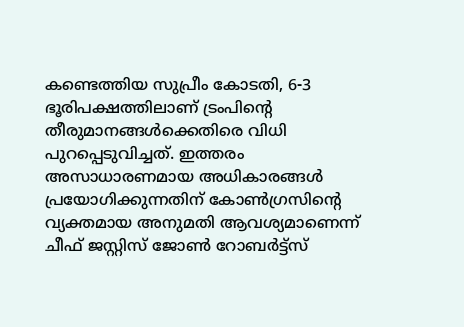കണ്ടെത്തിയ സുപ്രീം കോടതി, 6-3 ഭൂരിപക്ഷത്തിലാണ് ട്രംപിന്റെ തീരുമാനങ്ങൾക്കെതിരെ വിധി പുറപ്പെടുവിച്ചത്. ഇത്തരം അസാധാരണമായ അധികാരങ്ങൾ പ്രയോഗിക്കുന്നതിന് കോൺഗ്രസിന്റെ വ്യക്തമായ അനുമതി ആവശ്യമാണെന്ന് ചീഫ് ജസ്റ്റിസ് ജോൺ റോബർട്ട്‌സ്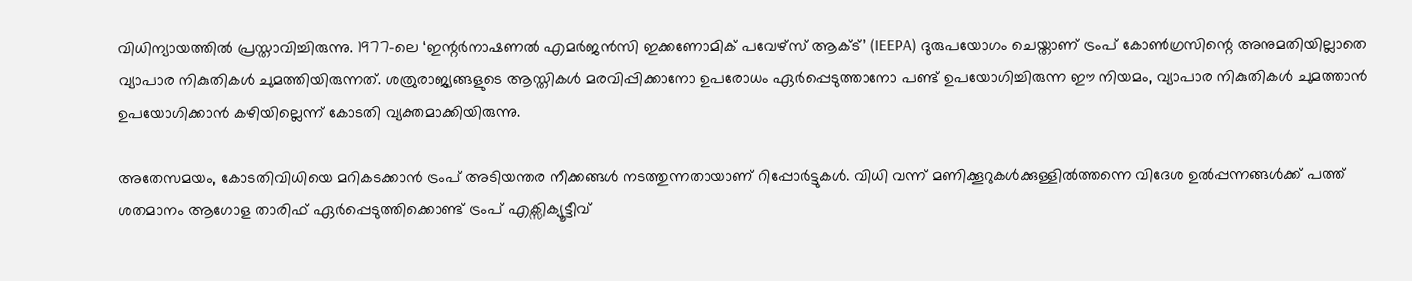വിധിന്യായത്തിൽ പ്രസ്താവിച്ചിരുന്നു. 1977-ലെ ‘ഇന്റർനാഷണൽ എമർജൻസി ഇക്കണോമിക് പവേഴ്‌സ് ആക്ട്’ (IEEPA) ദുരുപയോഗം ചെയ്താണ് ട്രംപ് കോൺഗ്രസിന്റെ അനുമതിയില്ലാതെ വ്യാപാര നികുതികൾ ചുമത്തിയിരുന്നത്. ശത്രുരാജ്യങ്ങളുടെ ആസ്തികൾ മരവിപ്പിക്കാനോ ഉപരോധം ഏർപ്പെടുത്താനോ പണ്ട് ഉപയോഗിച്ചിരുന്ന ഈ നിയമം, വ്യാപാര നികുതികൾ ചുമത്താൻ ഉപയോഗിക്കാൻ കഴിയില്ലെന്ന് കോടതി വ്യക്തമാക്കിയിരുന്നു.

അതേസമയം, കോടതിവിധിയെ മറികടക്കാൻ ട്രംപ് അടിയന്തര നീക്കങ്ങൾ നടത്തുന്നതായാണ് റിപ്പോർട്ടുകൾ. വിധി വന്ന് മണിക്കൂറുകൾക്കുള്ളിൽത്തന്നെ വിദേശ ഉൽപ്പന്നങ്ങൾക്ക് പത്ത് ശതമാനം ആഗോള താരിഫ് ഏർപ്പെടുത്തിക്കൊണ്ട് ട്രംപ് എക്സിക്യൂട്ടീവ്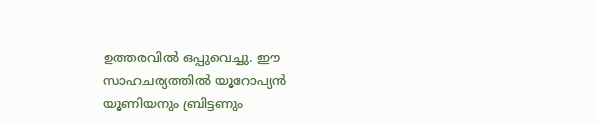ഉത്തരവിൽ ഒപ്പുവെച്ചു. ഈ സാഹചര്യത്തിൽ യൂറോപ്യൻ യൂണിയനും ബ്രിട്ടണും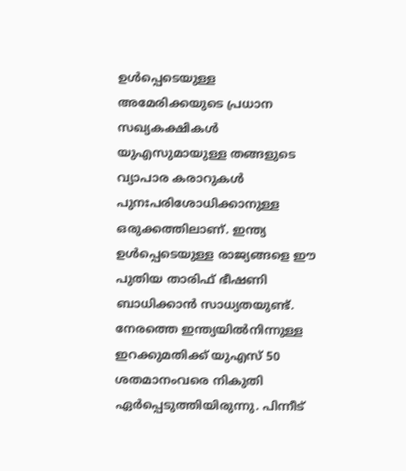ഉൾപ്പെടെയുള്ള അമേരിക്കയുടെ പ്രധാന സഖ്യകക്ഷികൾ യുഎസുമായുള്ള തങ്ങളുടെ വ്യാപാര കരാറുകൾ പുനഃപരിശോധിക്കാനുള്ള ഒരുക്കത്തിലാണ്. ഇന്ത്യ ഉൾപ്പെടെയുള്ള രാജ്യങ്ങളെ ഈ പുതിയ താരിഫ് ഭീഷണി ബാധിക്കാൻ സാധ്യതയുണ്ട്. നേരത്തെ ഇന്ത്യയിൽനിന്നുള്ള ഇറക്കുമതിക്ക് യുഎസ് 50 ശതമാനംവരെ നികുതി ഏർപ്പെടുത്തിയിരുന്നു. പിന്നീട്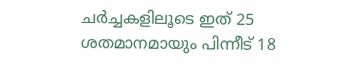ചർച്ചകളിലൂടെ ഇത് 25 ശതമാനമായും പിന്നീട് 18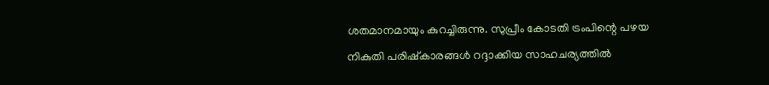ശതമാനമായും കുറച്ചിരുന്നു. സുപ്രീം കോടതി ട്രംപിന്റെ പഴയ നികുതി പരിഷ്‌കാരങ്ങൾ റദ്ദാക്കിയ സാഹചര്യത്തിൽ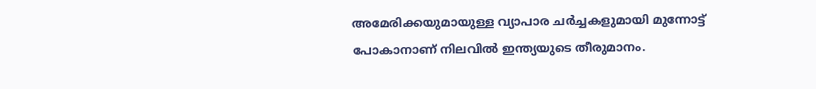അമേരിക്കയുമായുള്ള വ്യാപാര ചർച്ചകളുമായി മുന്നോട്ട് പോകാനാണ് നിലവിൽ ഇന്ത്യയുടെ തീരുമാനം.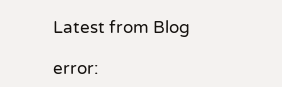Latest from Blog

error: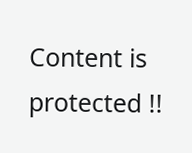Content is protected !!